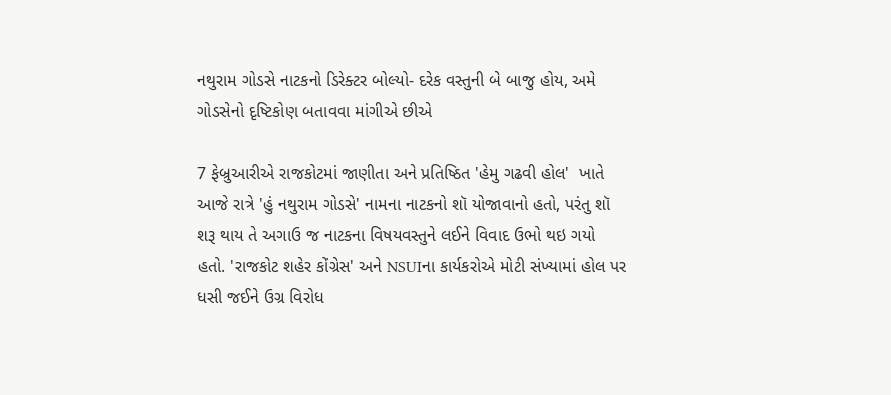નથુરામ ગોડસે નાટકનો ડિરેક્ટર બોલ્યો- દરેક વસ્તુની બે બાજુ હોય, અમે ગોડસેનો દૃષ્ટિકોણ બતાવવા માંગીએ છીએ

7 ફેબ્રુઆરીએ રાજકોટમાં જાણીતા અને પ્રતિષ્ઠિત 'હેમુ ગઢવી હોલ'  ખાતે આજે રાત્રે 'હું નથુરામ ગોડસે' નામના નાટકનો શૉ યોજાવાનો હતો, પરંતુ શૉ શરૂ થાય તે અગાઉ જ નાટકના વિષયવસ્તુને લઈને વિવાદ ઉભો થઇ ગયો હતો. 'રાજકોટ શહેર કોંગ્રેસ' અને NSUIના કાર્યકરોએ મોટી સંખ્યામાં હોલ પર ધસી જઈને ઉગ્ર વિરોધ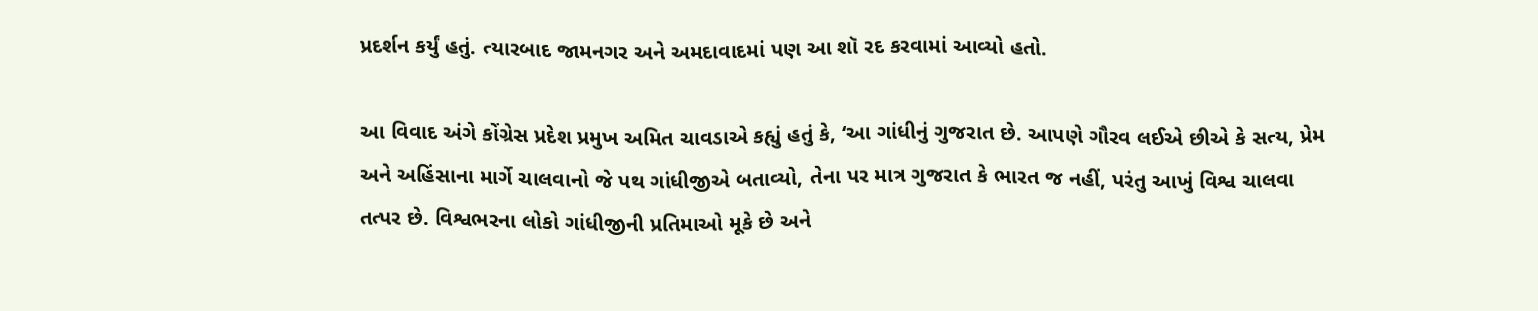પ્રદર્શન કર્યું હતું. ત્યારબાદ જામનગર અને અમદાવાદમાં પણ આ શૉ રદ કરવામાં આવ્યો હતો.

આ વિવાદ અંગે કોંગ્રેસ પ્રદેશ પ્રમુખ અમિત ચાવડાએ કહ્યું હતું કે, ‘આ ગાંધીનું ગુજરાત છે. આપણે ગૌરવ લઈએ છીએ કે સત્ય, પ્રેમ અને અહિંસાના માર્ગે ચાલવાનો જે પથ ગાંધીજીએ બતાવ્યો, તેના પર માત્ર ગુજરાત કે ભારત જ નહીં, પરંતુ આખું વિશ્વ ચાલવા તત્પર છે. વિશ્વભરના લોકો ગાંધીજીની પ્રતિમાઓ મૂકે છે અને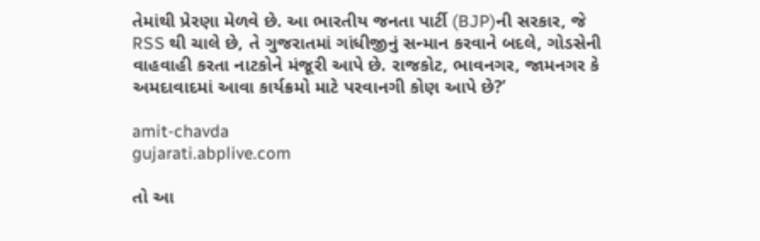તેમાંથી પ્રેરણા મેળવે છે. આ ભારતીય જનતા પાર્ટી (BJP)ની સરકાર, જે RSS થી ચાલે છે, તે ગુજરાતમાં ગાંધીજીનું સન્માન કરવાને બદલે, ગોડસેની વાહવાહી કરતા નાટકોને મંજૂરી આપે છે. રાજકોટ, ભાવનગર, જામનગર કે અમદાવાદમાં આવા કાર્યક્રમો માટે પરવાનગી કોણ આપે છે?’

amit-chavda
gujarati.abplive.com

તો આ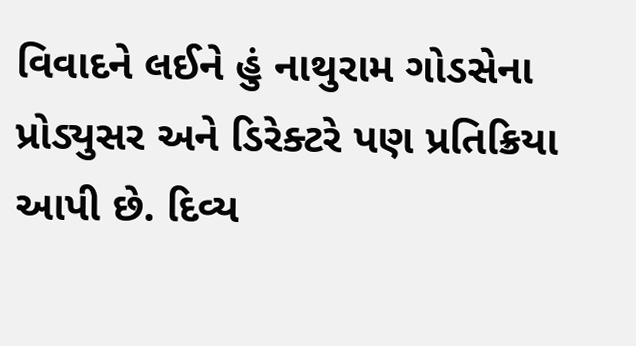વિવાદને લઈને હું નાથુરામ ગોડસેના પ્રોડ્યુસર અને ડિરેક્ટરે પણ પ્રતિક્રિયા આપી છે. દિવ્ય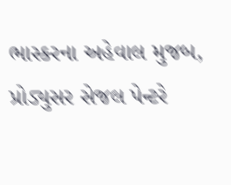ભાસ્કરના અહેવાલ મુજબ, પ્રોડ્યુસર સેજલ પેન્ટરે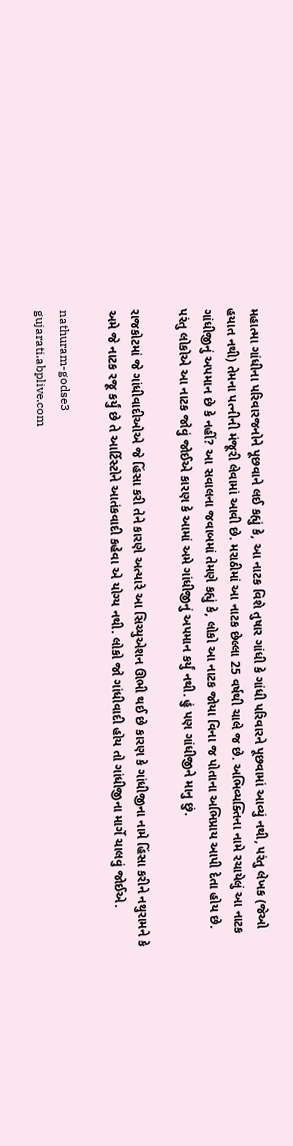મહાત્મા ગાંધીના પરિવારજનોને પૂછવાને લઈ કહ્યું કે, આ નાટક વિશે તુષાર ગાંધી કે ગાંધી પરિવારને પૂછવામાં આવ્યું નથી, પરંતુ લેખક (જેઓ હયાત નથી) તેમના પત્નીની મંજૂરી લેવામાં આવી છે. મરાઠીમાં આ નાટક છેલ્લા 25 વર્ષથી ચાલે જ છે. અભિવ્યક્તિના નામે રચાયેલું આ નાટક ગાંધીજીનું અપમાન છે કે નહીં? આ સવાલના જવાબમાં તેમણે કહ્યું કે, લોકો આ નાટક જોયા વિના જ પોતાના અભિપ્રાય આપી દેતા હોય છે. પરંતુ લોકોએ આ નાટક જોવું જોઈએ કારણ કે આમાં અમે ગાંધીજીનું અપમાન કર્યું નથી. હું પણ ગાંધીજીને માનુ છું.

રાજકોટમાં જે ગાંધીવાદીઓએ જે હિંસા કરી તેને કારણે અત્યારે આ સિચ્યુએશન ઊભી થઈ છે કારણ કે ગાંધીજીના નામે હિંસા કરીને નથુરામને કે અમે જે નાટક રજૂ કર્યું છે તે આર્ટિસ્ટોને આતંકવાદી કહેવા એ યોગ્ય નથી. લોકો જો ગાંધીવાદી હોય તો ગાંધીજીના માર્ગે ચાલવું જોઈએ.

nathuram-godse3
gujarati.abplive.com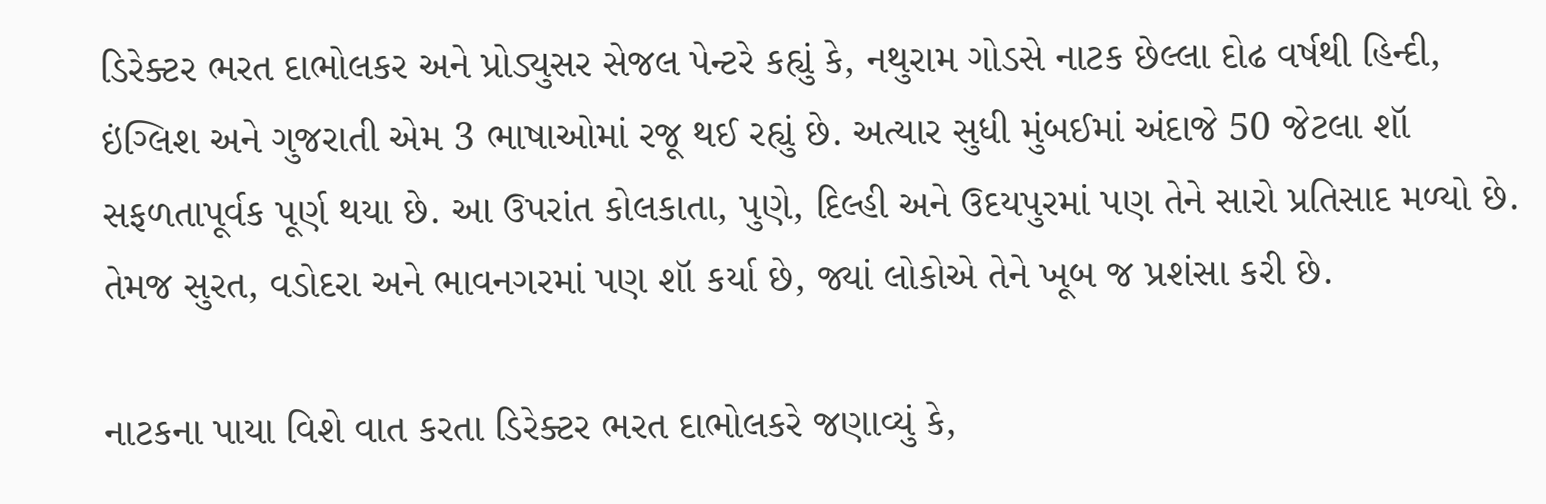ડિરેક્ટર ભરત દાભોલકર અને પ્રોડ્યુસર સેજલ પેન્ટરે કહ્યું કે, નથુરામ ગોડસે નાટક છેલ્લા દોઢ વર્ષથી હિન્દી, ઇંગ્લિશ અને ગુજરાતી એમ 3 ભાષાઓમાં રજૂ થઈ રહ્યું છે. અત્યાર સુધી મુંબઈમાં અંદાજે 50 જેટલા શૉ સફળતાપૂર્વક પૂર્ણ થયા છે. આ ઉપરાંત કોલકાતા, પુણે, દિલ્હી અને ઉદયપુરમાં પણ તેને સારો પ્રતિસાદ મળ્યો છે. તેમજ સુરત, વડોદરા અને ભાવનગરમાં પણ શૉ કર્યા છે, જ્યાં લોકોએ તેને ખૂબ જ પ્રશંસા કરી છે.

નાટકના પાયા વિશે વાત કરતા ડિરેક્ટર ભરત દાભોલકરે જણાવ્યું કે,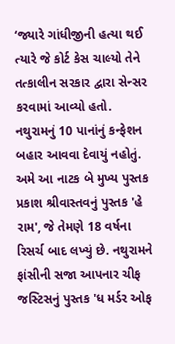‘જ્યારે ગાંધીજીની હત્યા થઈ ત્યારે જે કોર્ટ કેસ ચાલ્યો તેને તત્કાલીન સરકાર દ્વારા સેન્સર કરવામાં આવ્યો હતો. નથુરામનું 10 પાનાંનું કન્ફેશન બહાર આવવા દેવાયું નહોતું. અમે આ નાટક બે મુખ્ય પુસ્તક પ્રકાશ શ્રીવાસ્તવનું પુસ્તક 'હે રામ', જે તેમણે 18 વર્ષના રિસર્ચ બાદ લખ્યું છે. નથુરામને ફાંસીની સજા આપનાર ચીફ જસ્ટિસનું પુસ્તક 'ધ મર્ડર ઓફ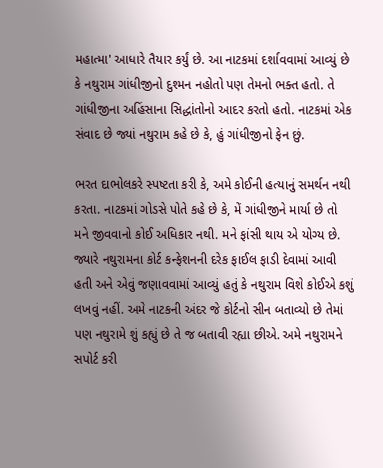મહાત્મા' આધારે તૈયાર કર્યું છે. આ નાટકમાં દર્શાવવામાં આવ્યું છે કે નથુરામ ગાંધીજીનો દુશ્મન નહોતો પણ તેમનો ભક્ત હતો. તે ગાંધીજીના અહિંસાના સિદ્ધાંતોનો આદર કરતો હતો. નાટકમાં એક સંવાદ છે જ્યાં નથુરામ કહે છે કે, હું ગાંધીજીનો ફેન છું.

ભરત દાભોલકરે સ્પષ્ટતા કરી કે, અમે કોઈની હત્યાનું સમર્થન નથી કરતા. નાટકમાં ગોડસે પોતે કહે છે કે, મેં ગાંધીજીને માર્યા છે તો મને જીવવાનો કોઈ અધિકાર નથી. મને ફાંસી થાય એ યોગ્ય છે. જ્યારે નથુરામના કોર્ટ કન્ફેશનની દરેક ફાઈલ ફાડી દેવામાં આવી હતી અને એવું જણાવવામાં આવ્યું હતું કે નથુરામ વિશે કોઈએ કશું લખવું નહીં. અમે નાટકની અંદર જે કોર્ટનો સીન બતાવ્યો છે તેમાં પણ નથુરામે શું કહ્યું છે તે જ બતાવી રહ્યા છીએ. અમે નથુરામને સપોર્ટ કરી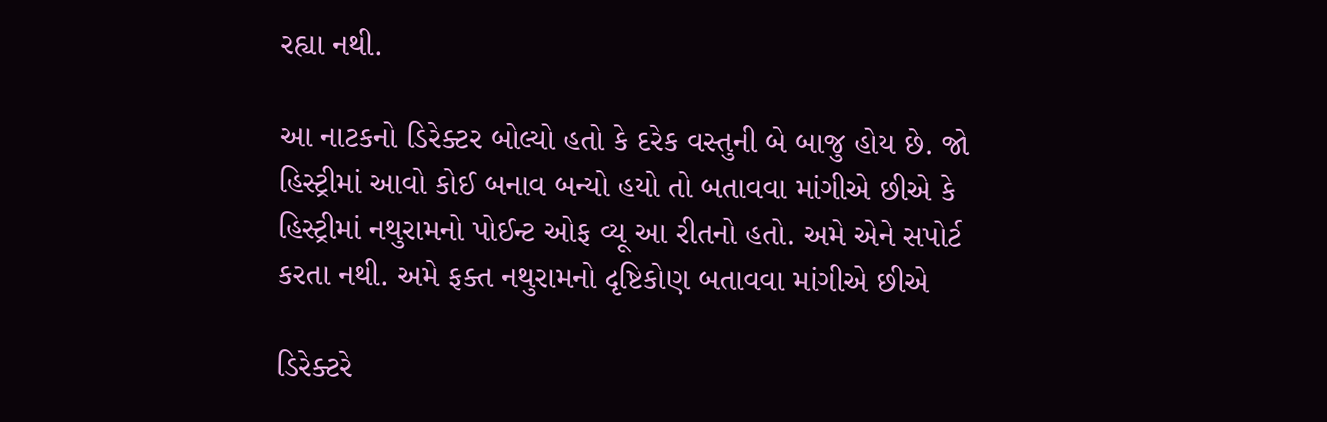રહ્યા નથી.

આ નાટકનો ડિરેક્ટર બોલ્યો હતો કે દરેક વસ્તુની બે બાજુ હોય છે. જો હિસ્ટ્રીમાં આવો કોઈ બનાવ બન્યો હયો તો બતાવવા માંગીએ છીએ કે હિસ્ટ્રીમાં નથુરામનો પોઈન્ટ ઓફ વ્યૂ આ રીતનો હતો. અમે એને સપોર્ટ કરતા નથી. અમે ફક્ત નથુરામનો દૃષ્ટિકોણ બતાવવા માંગીએ છીએ

ડિરેક્ટરે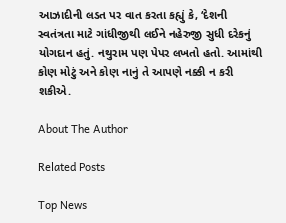આઝાદીની લડત પર વાત કરતા કહ્યું કે, ‘દેશની સ્વતંત્રતા માટે ગાંધીજીથી લઈને નહેરુજી સુધી દરેકનું યોગદાન હતું. નથુરામ પણ પેપર લખતો હતો. આમાંથી કોણ મોટું અને કોણ નાનું તે આપણે નક્કી ન કરી શકીએ.

About The Author

Related Posts

Top News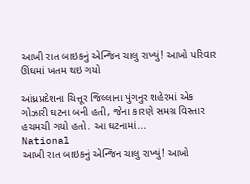આખી રાત બાઇકનું એન્જિન ચાલુ રાખ્યું! આખો પરિવાર ઊંઘમાં ખતમ થઇ ગયો

આંધ્રપ્રદેશના ચિત્તૂર જિલ્લાના પુંગનુર શહેરમાં એક ગોઝારી ઘટના બની હતી, જેના કારણે સમગ્ર વિસ્તાર હચમચી ગયો હતો. આ ઘટનામાં...
National
આખી રાત બાઇકનું એન્જિન ચાલુ રાખ્યું! આખો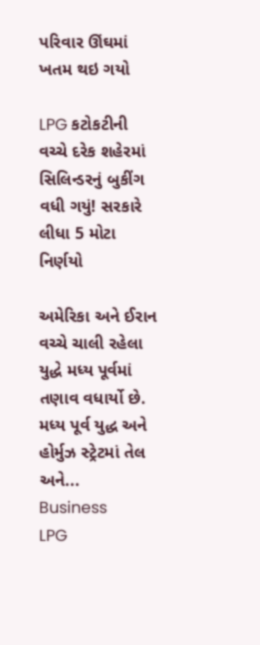પરિવાર ઊંઘમાં ખતમ થઇ ગયો

LPG કટોકટીની વચ્ચે દરેક શહેરમાં સિલિન્ડરનું બુકીંગ વધી ગયું! સરકારે લીધા 5 મોટા નિર્ણયો

અમેરિકા અને ઈરાન વચ્ચે ચાલી રહેલા યુદ્ધે મધ્ય પૂર્વમાં તણાવ વધાર્યો છે. મધ્ય પૂર્વ યુદ્ધ અને હોર્મુઝ સ્ટ્રેટમાં તેલ અને...
Business
LPG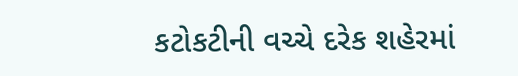કટોકટીની વચ્ચે દરેક શહેરમાં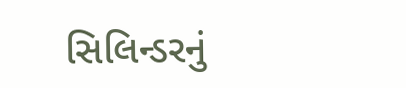સિલિન્ડરનું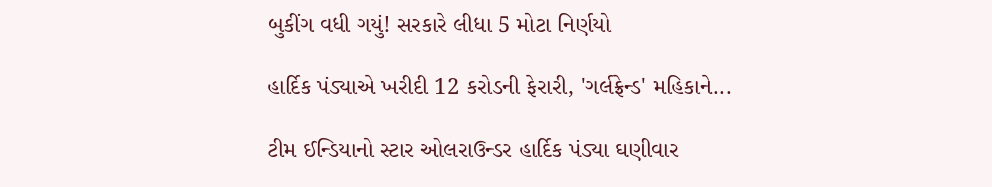બુકીંગ વધી ગયું! સરકારે લીધા 5 મોટા નિર્ણયો

હાર્દિક પંડ્યાએ ખરીદી 12 કરોડની ફેરારી, 'ગર્લફ્રેન્ડ' મહિકાને...

ટીમ ઈન્ડિયાનો સ્ટાર ઓલરાઉન્ડર હાર્દિક પંડ્યા ઘણીવાર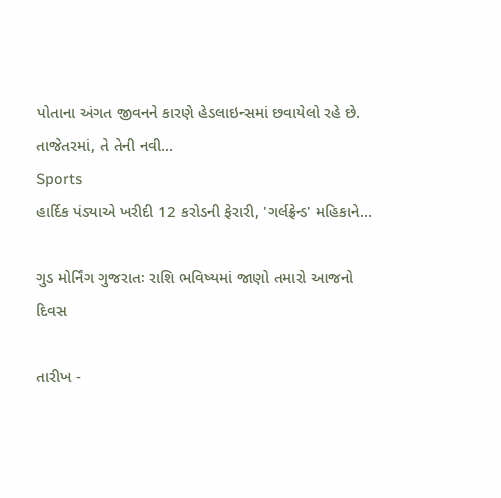પોતાના અંગત જીવનને કારણે હેડલાઇન્સમાં છવાયેલો રહે છે. તાજેતરમાં, તે તેની નવી...
Sports
હાર્દિક પંડ્યાએ ખરીદી 12 કરોડની ફેરારી, 'ગર્લફ્રેન્ડ' મહિકાને...

ગુડ મોર્નિંગ ગુજરાતઃ રાશિ ભવિષ્યમાં જાણો તમારો આજનો દિવસ

તારીખ -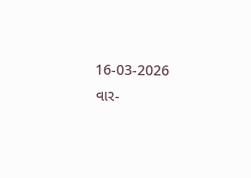16-03-2026 વાર-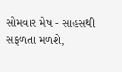સોમવાર મેષ - સાહસથી સફળતા મળશે,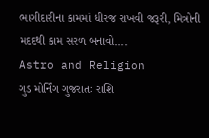ભાગીદારીના કામમાં ધીરજ રાખવી જરૂરી, મિત્રોની મદદથી કામ સરળ બનાવો....
Astro and Religion
ગુડ મોર્નિંગ ગુજરાતઃ રાશિ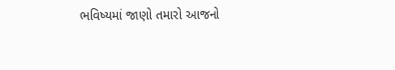ભવિષ્યમાં જાણો તમારો આજનો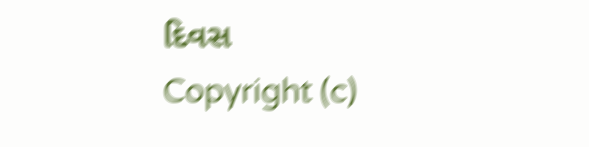દિવસ
Copyright (c)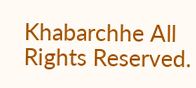Khabarchhe All Rights Reserved.